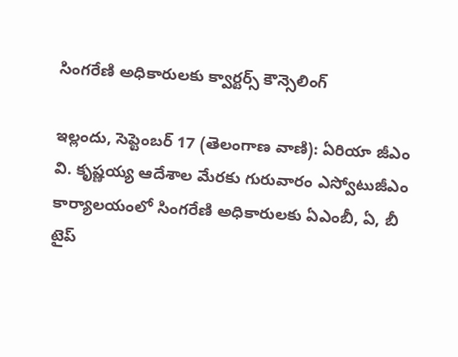సింగరేణి అధికారులకు క్వార్టర్స్ కౌన్సెలింగ్

ఇల్లందు, సెప్టెంబర్ 17 (తెలంగాణ వాణి): ఏరియా జీఎం వి. కృష్ణయ్య ఆదేశాల మేరకు గురువారం ఎస్వోటుజీఎం కార్యాలయంలో సింగరేణి అధికారులకు ఏఎంబీ, ఏ, బీ టైప్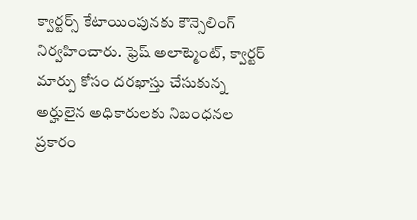క్వార్టర్స్ కేటాయింపునకు కౌన్సెలింగ్ నిర్వహించారు. ఫ్రెష్ అలాట్మెంట్, క్వార్టర్ మార్పు కోసం దరఖాస్తు చేసుకున్న అర్హులైన అధికారులకు నిబంధనల ప్రకారం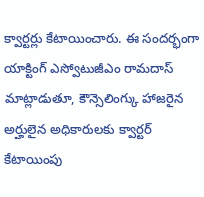క్వార్టర్లు కేటాయించారు. ఈ సందర్భంగా యాక్టింగ్ ఎస్వోటుజీఎం రామదాస్ మాట్లాడుతూ, కౌన్సెలింగ్కు హాజరైన అర్హులైన అధికారులకు క్వార్టర్ కేటాయింపు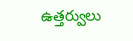ఉత్తర్వులు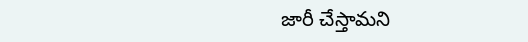జారీ చేస్తామని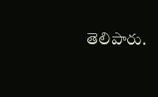తెలిపారు.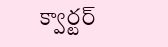క్వార్టర్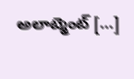అలాట్మెంట్ […]